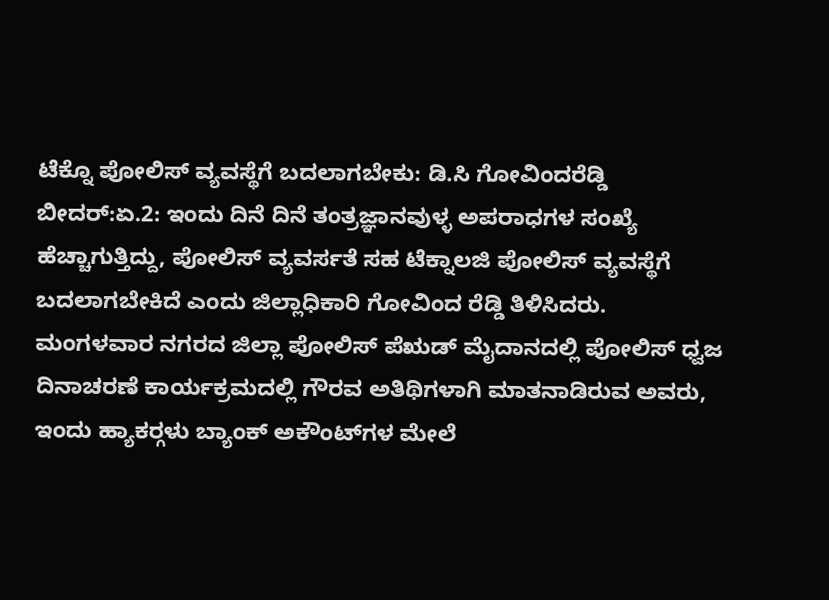ಟೆಕ್ನೊ ಪೋಲಿಸ್ ವ್ಯವಸ್ಥೆಗೆ ಬದಲಾಗಬೇಕು: ಡಿ.ಸಿ ಗೋವಿಂದರೆಡ್ಡಿ
ಬೀದರ್:ಏ.2: ಇಂದು ದಿನೆ ದಿನೆ ತಂತ್ರಜ್ಞಾನವುಳ್ಳ ಅಪರಾಧಗಳ ಸಂಖ್ಯೆ ಹೆಚ್ಚಾಗುತ್ತಿದ್ದು, ಪೋಲಿಸ್ ವ್ಯವರ್ಸತೆ ಸಹ ಟೆಕ್ನಾಲಜಿ ಪೋಲಿಸ್ ವ್ಯವಸ್ಥೆಗೆ ಬದಲಾಗಬೇಕಿದೆ ಎಂದು ಜಿಲ್ಲಾಧಿಕಾರಿ ಗೋವಿಂದ ರೆಡ್ಡಿ ತಿಳಿಸಿದರು.
ಮಂಗಳವಾರ ನಗರದ ಜಿಲ್ಲಾ ಪೋಲಿಸ್ ಪೆಋಡ್ ಮೈದಾನದಲ್ಲಿ ಪೋಲಿಸ್ ಧ್ವಜ ದಿನಾಚರಣೆ ಕಾರ್ಯಕ್ರಮದಲ್ಲಿ ಗೌರವ ಅತಿಥಿಗಳಾಗಿ ಮಾತನಾಡಿರುವ ಅವರು, ಇಂದು ಹ್ಯಾಕರ್‍ಗಳು ಬ್ಯಾಂಕ್ ಅಕೌಂಟ್‍ಗಳ ಮೇಲೆ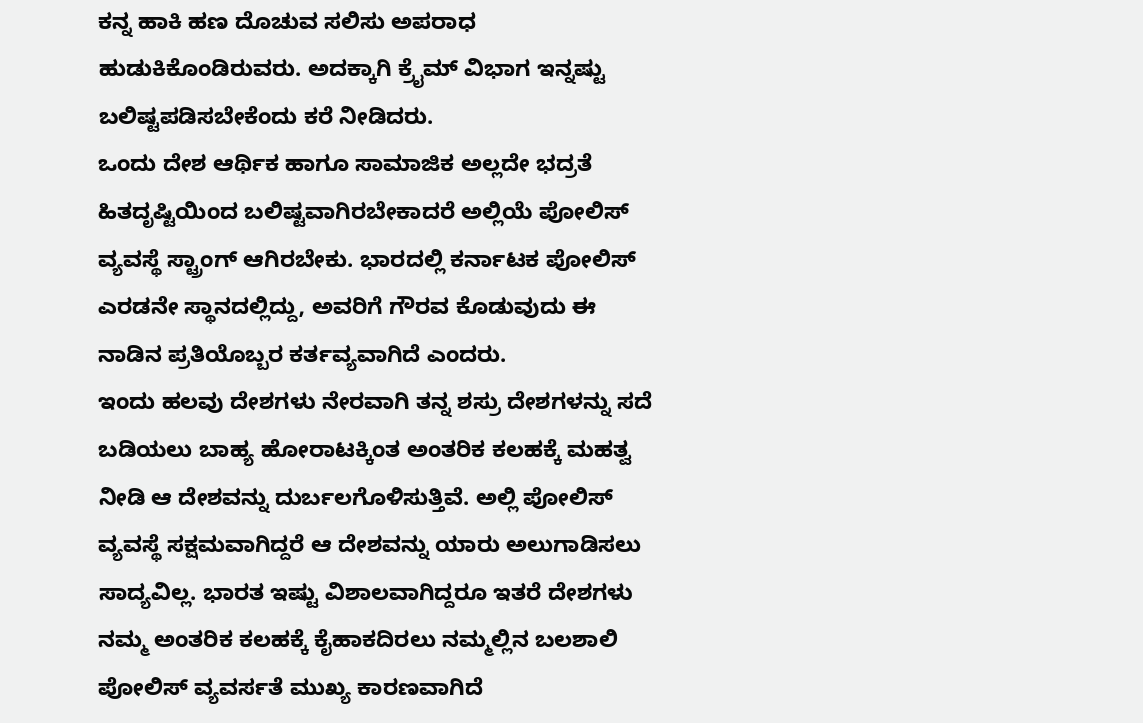ಕನ್ನ ಹಾಕಿ ಹಣ ದೊಚುವ ಸಲಿಸು ಅಪರಾಧ ಹುಡುಕಿಕೊಂಡಿರುವರು. ಅದಕ್ಕಾಗಿ ಕ್ರೈಮ್ ವಿಭಾಗ ಇನ್ನಷ್ಟು ಬಲಿಷ್ಟಪಡಿಸಬೇಕೆಂದು ಕರೆ ನೀಡಿದರು.
ಒಂದು ದೇಶ ಆರ್ಥಿಕ ಹಾಗೂ ಸಾಮಾಜಿಕ ಅಲ್ಲದೇ ಭದ್ರತೆ ಹಿತದೃಷ್ಟಿಯಿಂದ ಬಲಿಷ್ಟವಾಗಿರಬೇಕಾದರೆ ಅಲ್ಲಿಯೆ ಪೋಲಿಸ್ ವ್ಯವಸ್ಥೆ ಸ್ಟ್ರಾಂಗ್ ಆಗಿರಬೇಕು. ಭಾರದಲ್ಲಿ ಕರ್ನಾಟಕ ಪೋಲಿಸ್ ಎರಡನೇ ಸ್ಥಾನದಲ್ಲಿದ್ದು, ಅವರಿಗೆ ಗೌರವ ಕೊಡುವುದು ಈ ನಾಡಿನ ಪ್ರತಿಯೊಬ್ಬರ ಕರ್ತವ್ಯವಾಗಿದೆ ಎಂದರು.
ಇಂದು ಹಲವು ದೇಶಗಳು ನೇರವಾಗಿ ತನ್ನ ಶಸ್ರು ದೇಶಗಳನ್ನು ಸದೆ ಬಡಿಯಲು ಬಾಹ್ಯ ಹೋರಾಟಕ್ಕಿಂತ ಅಂತರಿಕ ಕಲಹಕ್ಕೆ ಮಹತ್ವ ನೀಡಿ ಆ ದೇಶವನ್ನು ದುರ್ಬಲಗೊಳಿಸುತ್ತಿವೆ. ಅಲ್ಲಿ ಪೋಲಿಸ್ ವ್ಯವಸ್ಥೆ ಸಕ್ಷಮವಾಗಿದ್ದರೆ ಆ ದೇಶವನ್ನು ಯಾರು ಅಲುಗಾಡಿಸಲು ಸಾದ್ಯವಿಲ್ಲ. ಭಾರತ ಇಷ್ಟು ವಿಶಾಲವಾಗಿದ್ದರೂ ಇತರೆ ದೇಶಗಳು ನಮ್ಮ ಅಂತರಿಕ ಕಲಹಕ್ಕೆ ಕೈಹಾಕದಿರಲು ನಮ್ಮಲ್ಲಿನ ಬಲಶಾಲಿ ಪೋಲಿಸ್ ವ್ಯವರ್ಸತೆ ಮುಖ್ಯ ಕಾರಣವಾಗಿದೆ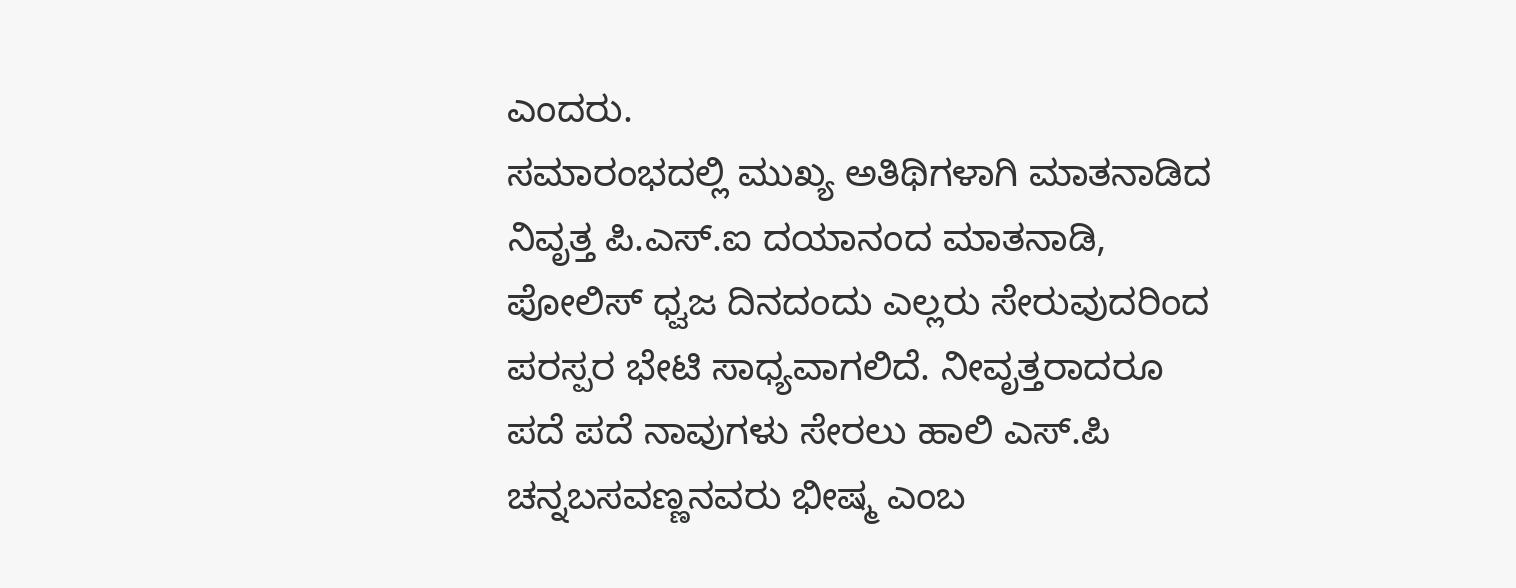ಎಂದರು.
ಸಮಾರಂಭದಲ್ಲಿ ಮುಖ್ಯ ಅತಿಥಿಗಳಾಗಿ ಮಾತನಾಡಿದ ನಿವೃತ್ತ ಪಿ.ಎಸ್.ಐ ದಯಾನಂದ ಮಾತನಾಡಿ, ಪೋಲಿಸ್ ಧ್ವಜ ದಿನದಂದು ಎಲ್ಲರು ಸೇರುವುದರಿಂದ ಪರಸ್ಪರ ಭೇಟಿ ಸಾಧ್ಯವಾಗಲಿದೆ. ನೀವೃತ್ತರಾದರೂ ಪದೆ ಪದೆ ನಾವುಗಳು ಸೇರಲು ಹಾಲಿ ಎಸ್.ಪಿ ಚನ್ನಬಸವಣ್ಣನವರು ಭೀಷ್ಮ ಎಂಬ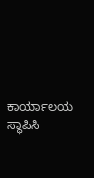ಕಾರ್ಯಾಲಯ ಸ್ಥಾಪಿಸಿ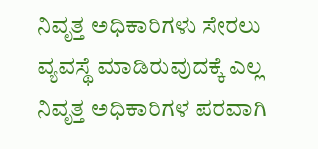ನಿವೃತ್ತ ಅಧಿಕಾರಿಗಳು ಸೇರಲು ವ್ಯವಸ್ಥೆ ಮಾಡಿರುವುದಕ್ಕೆ ಎಲ್ಲ ನಿವೃತ್ತ ಅಧಿಕಾರಿಗಳ ಪರವಾಗಿ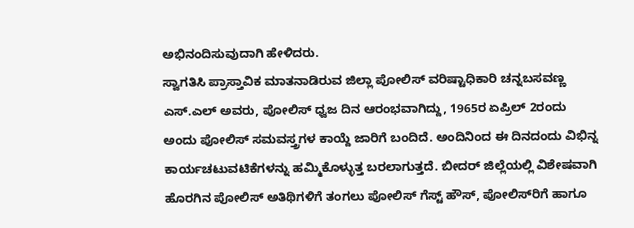ಅಭಿನಂದಿಸುವುದಾಗಿ ಹೇಳಿದರು.
ಸ್ವಾಗತಿಸಿ ಪ್ರಾಸ್ತಾವಿಕ ಮಾತನಾಡಿರುವ ಜಿಲ್ಲಾ ಪೋಲಿಸ್ ವರಿಷ್ಟಾಧಿಕಾರಿ ಚನ್ನಬಸವಣ್ಣ ಎಸ್.ಎಲ್ ಅವರು, ಪೋಲಿಸ್ ಧ್ವಜ ದಿನ ಆರಂಭವಾಗಿದ್ದು, 1965ರ ಏಪ್ರಿಲ್ 2ರಂದು ಅಂದು ಪೋಲಿಸ್ ಸಮವಸ್ತ್ರಗಳ ಕಾಯ್ದೆ ಜಾರಿಗೆ ಬಂದಿದೆ. ಅಂದಿನಿಂದ ಈ ದಿನದಂದು ವಿಭಿನ್ನ ಕಾರ್ಯಚಟುವಟಿಕೆಗಳನ್ನು ಹಮ್ಮಿಕೊಳ್ಳುತ್ತ ಬರಲಾಗುತ್ತದೆ. ಬೀದರ್ ಜಿಲ್ಲೆಯಲ್ಲಿ ವಿಶೇಷವಾಗಿ ಹೊರಗಿನ ಪೋಲಿಸ್ ಅತಿಥಿಗಳಿಗೆ ತಂಗಲು ಪೋಲಿಸ್ ಗೆಸ್ಟ್ ಹೌಸ್, ಪೋಲಿಸ್‍ರಿಗೆ ಹಾಗೂ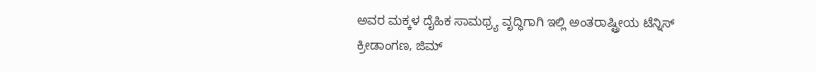ಅವರ ಮಕ್ಕಳ ದೈಹಿಕ ಸಾಮಥ್ರ್ಯ ವೃದ್ಧಿಗಾಗಿ ಇಲ್ಲಿ ಅಂತರಾಷ್ಟ್ರೀಯ ಟೆನ್ನಿಸ್ ಕ್ರೀಡಾಂಗಣ, ಜಿಮ್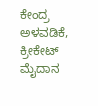ಕೇಂದ್ರ ಅಳವಡಿಕೆ, ಕ್ರೀಕೇಟ್ ಮೈದಾನ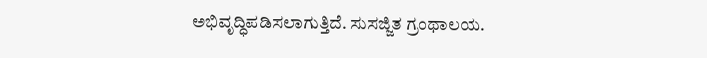ಅಭಿವೃದ್ಧಿಪಡಿಸಲಾಗುತ್ತಿದೆ. ಸುಸಜ್ಜಿತ ಗ್ರಂಥಾಲಯ.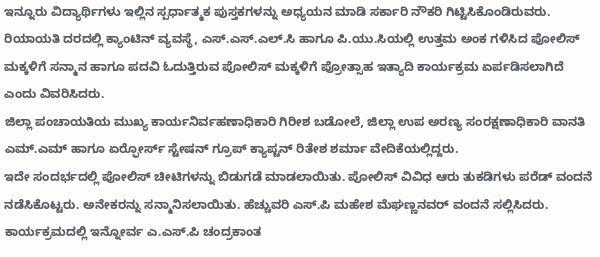ಇನ್ನೂರು ವಿದ್ಯಾರ್ಥಿಗಳು ಇಲ್ಲಿನ ಸ್ಪರ್ಧಾತ್ಮಕ ಪುಸ್ತಕಗಳನ್ನು ಅಧ್ಯಯನ ಮಾಡಿ ಸರ್ಕಾರಿ ನೌಕರಿ ಗಿಟ್ಟಿಸಿಕೊಂಡಿರುವರು. ರಿಯಾಯತಿ ದರದಲ್ಲಿ ಕ್ಯಾಂಟಿನ್ ವ್ಯವಸ್ಥೆ, ಎಸ್.ಎಸ್.ಎಲ್.ಸಿ ಹಾಗೂ ಪಿ.ಯು.ಸಿಯಲ್ಲಿ ಉತ್ತಮ ಅಂಕ ಗಳಿಸಿದ ಪೋಲಿಸ್ ಮಕ್ಕಳಿಗೆ ಸನ್ಮಾನ ಹಾಗೂ ಪದವಿ ಓದುತ್ತಿರುವ ಪೋಲಿಸ್ ಮಕ್ಕಳಿಗೆ ಪ್ರೋತ್ಸಾಹ ಇತ್ಯಾದಿ ಕಾರ್ಯಕ್ರಮ ಏರ್ಪಡಿಸಲಾಗಿದೆ ಎಂದು ವಿವರಿಸಿದರು.
ಜಿಲ್ಲಾ ಪಂಚಾಯತಿಯ ಮುಖ್ಯ ಕಾರ್ಯನಿರ್ವಹಣಾಧಿಕಾರಿ ಗಿರೀಶ ಬಡೋಲೆ, ಜಿಲ್ಲಾ ಉಪ ಅರಣ್ಯ ಸಂರಕ್ಷಣಾಧಿಕಾರಿ ವಾನತಿ ಎಮ್.ಎಮ್ ಹಾಗೂ ಏರ್‍ಫೋರ್ಸ್ ಸ್ಟೇಷನ್ ಗ್ರೂಪ್ ಕ್ಯಾಪ್ಟನ್ ರಿತೇಶ ಶರ್ಮಾ ವೇದಿಕೆಯಲ್ಲಿದ್ದರು.
ಇದೇ ಸಂದರ್ಭದಲ್ಲಿ ಪೋಲಿಸ್ ಚೀಟಿಗಳನ್ನು ಬಿಡುಗಡೆ ಮಾಡಲಾಯಿತು. ಪೋಲಿಸ್ ವಿವಿಧ ಆರು ತುಕಡಿಗಳು ಪರೆಡ್ ವಂದನೆ ನಡೆಸಿಕೊಟ್ಟರು. ಅನೇಕರನ್ನು ಸನ್ಮಾನಿಸಲಾಯಿತು. ಹೆಚ್ಚುವರಿ ಎಸ್.ಪಿ ಮಹೇಶ ಮೆಘಣ್ಣನವರ್ ವಂದನೆ ಸಲ್ಲಿಸಿದರು.
ಕಾರ್ಯಕ್ರಮದಲ್ಲಿ ಇನ್ನೋರ್ವ ಎ.ಎಸ್.ಪಿ ಚಂದ್ರಕಾಂತ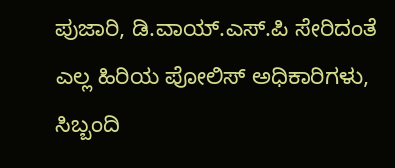ಪುಜಾರಿ, ಡಿ.ವಾಯ್.ಎಸ್.ಪಿ ಸೇರಿದಂತೆ ಎಲ್ಲ ಹಿರಿಯ ಪೋಲಿಸ್ ಅಧಿಕಾರಿಗಳು, ಸಿಬ್ಬಂದಿ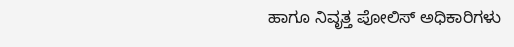ಹಾಗೂ ನಿವೃತ್ತ ಪೋಲಿಸ್ ಅಧಿಕಾರಿಗಳು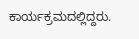ಕಾರ್ಯಕ್ರಮದಲ್ಲಿದ್ದರು.